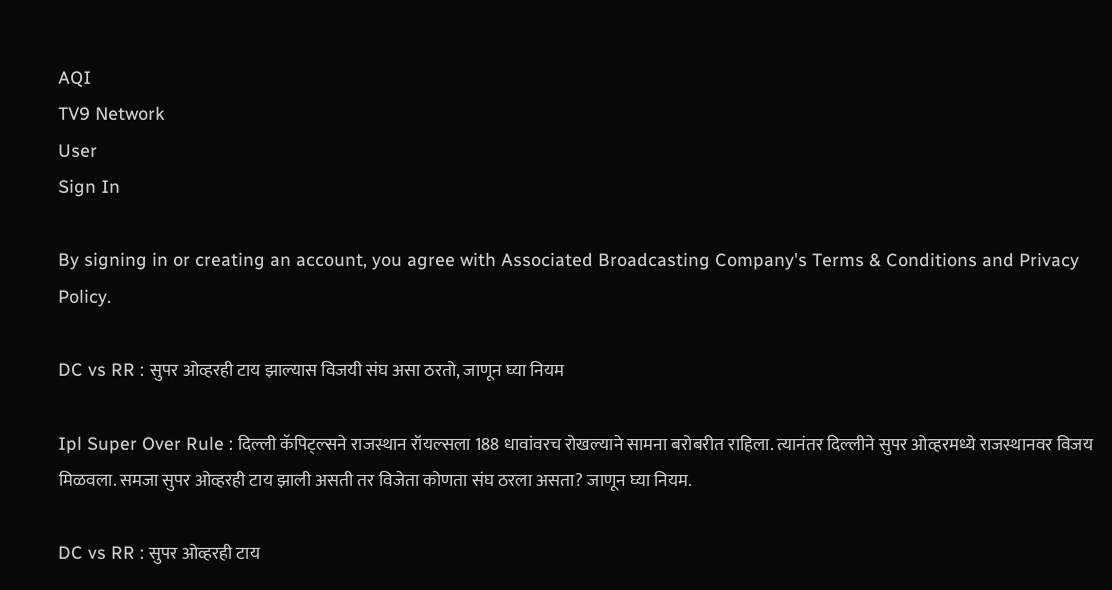AQI
TV9 Network
User
Sign In

By signing in or creating an account, you agree with Associated Broadcasting Company's Terms & Conditions and Privacy Policy.

DC vs RR : सुपर ओव्हरही टाय झाल्यास विजयी संघ असा ठरतो, जाणून घ्या नियम

Ipl Super Over Rule : दिल्ली कॅपिट्ल्सने राजस्थान रॉयल्सला 188 धावांवरच रोखल्याने सामना बरोबरीत राहिला. त्यानंतर दिल्लीने सुपर ओव्हरमध्ये राजस्थानवर विजय मिळवला. समजा सुपर ओव्हरही टाय झाली असती तर विजेता कोणता संघ ठरला असता? जाणून घ्या नियम.

DC vs RR : सुपर ओव्हरही टाय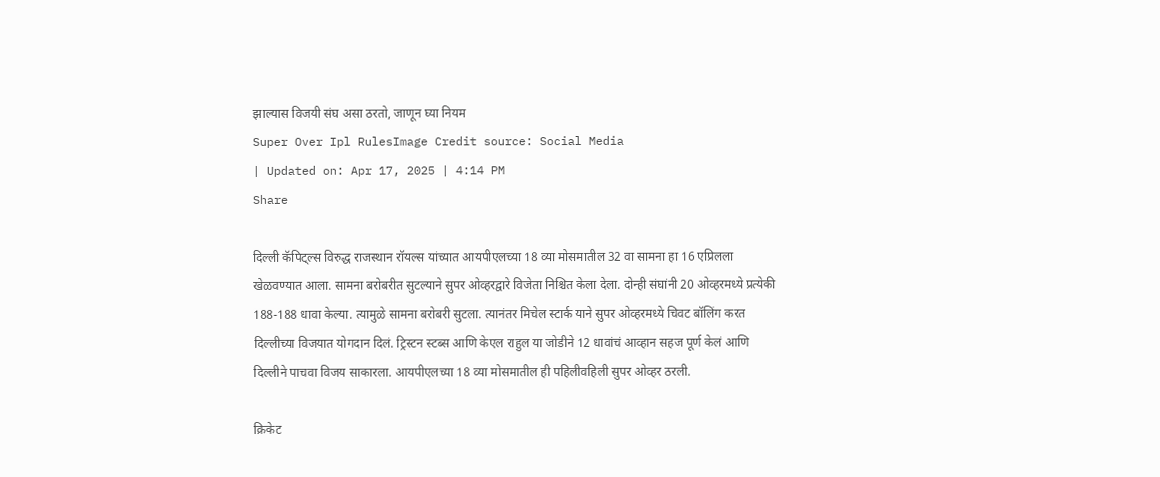झाल्यास विजयी संघ असा ठरतो, जाणून घ्या नियम
Super Over Ipl RulesImage Credit source: Social Media
| Updated on: Apr 17, 2025 | 4:14 PM
Share

दिल्ली कॅपिट्ल्स विरुद्ध राजस्थान रॉयल्स यांच्यात आयपीएलच्या 18 व्या मोसमातील 32 वा सामना हा 16 एप्रिलला खेळवण्यात आला. सामना बरोबरीत सुटल्याने सुपर ओव्हरद्वारे विजेता निश्चित केला देला. दोन्ही संघांनी 20 ओव्हरमध्ये प्रत्येकी 188-188 धावा केल्या. त्यामुळे सामना बरोबरी सुटला. त्यानंतर मिचेल स्टार्क याने सुपर ओव्हरमध्ये चिवट बॉलिंग करत दिल्लीच्या विजयात योगदान दिलं. ट्रिस्टन स्टब्स आणि केएल राहुल या जोडीने 12 धावांचं आव्हान सहज पूर्ण केलं आणि दिल्लीने पाचवा विजय साकारला. आयपीएलच्या 18 व्या मोसमातील ही पहिलीवहिली सुपर ओव्हर ठरली.

क्रिकेट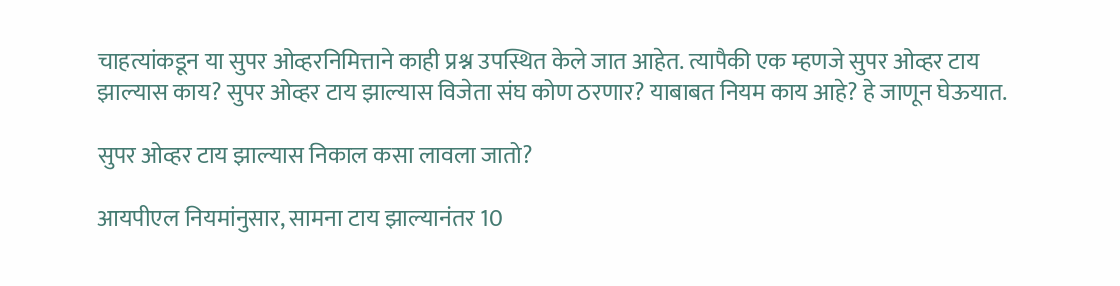चाहत्यांकडून या सुपर ओव्हरनिमित्ताने काही प्रश्न उपस्थित केले जात आहेत. त्यापैकी एक म्हणजे सुपर ओव्हर टाय झाल्यास काय? सुपर ओव्हर टाय झाल्यास विजेता संघ कोण ठरणार? याबाबत नियम काय आहे? हे जाणून घेऊयात.

सुपर ओव्हर टाय झाल्यास निकाल कसा लावला जातो?

आयपीएल नियमांनुसार, सामना टाय झाल्यानंतर 10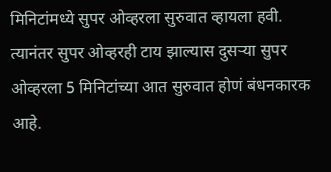मिनिटांमध्ये सुपर ओव्हरला सुरुवात व्हायला हवी. त्यानंतर सुपर ओव्हरही टाय झाल्यास दुसऱ्या सुपर ओव्हरला 5 मिनिटांच्या आत सुरुवात होणं बंधनकारक आहे.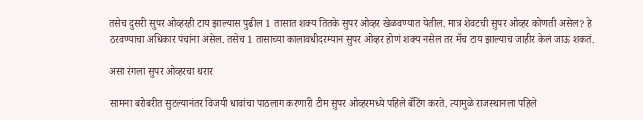तसेच दुसरी सुपर ओव्हरही टाय झाल्यास पुढील 1 तासात शक्य तितके सुपर ओव्हर खेळवण्यात येतील. मात्र शेवटची सुपर ओव्हर कोणती असेल? हे ठरवण्याचा अधिकार पंचांना असेल. तसेच 1 तासाच्या कालावधीदरम्यान सुपर ओव्हर होणं शक्य नसेल तर मॅच टाय झाल्याच जाहीर केलं जाऊ शकतं.

असा रंगला सुपर ओव्हरचा थरार

सामना बरोबरीत सुटल्यानंतर विजयी धावांचा पाठलाग करणारी टीम सुपर ओव्हरमध्ये पहिले बॅटिंग करते. त्यामुळे राजस्थानला पहिले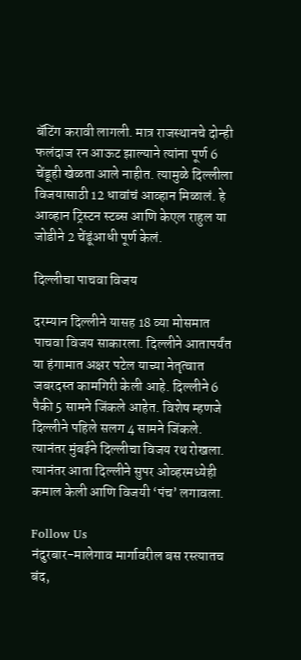बॅटिंग करावी लागली. मात्र राजस्थानचे दोन्ही फलंदाज रन आऊट झाल्याने त्यांना पूर्ण 6 चेंडूही खेळता आले नाहीत. त्यामुळे दिल्लीला विजयासाठी 12 धावांचं आव्हान मिळालं. हे आव्हान ट्रिस्टन स्टब्स आणि केएल राहुल या जोडीने 2 चेंडूंआधी पूर्ण केलं.

दिल्लीचा पाचवा विजय

दरम्यान दिल्लीने यासह 18 व्या मोसमात पाचवा विजय साकारला. दिल्लीने आतापर्यंत या हंगामात अक्षर पटेल याच्या नेतृत्वात जबरदस्त कामगिरी केली आहे. दिल्लीने 6 पैकी 5 सामने जिंकले आहेत. विशेष म्हणजे दिल्लीने पहिले सलग 4 सामने जिंकले. त्यानंतर मुंबईने दिल्लीचा विजय रथ रोखला. त्यानंतर आता दिल्लीने सुपर ओव्हरमध्येही कमाल केली आणि विजयी ‘पंच’ लगावला.

Follow Us
नंदुरबार-मालेगाव मार्गावरील बस रस्त्यातच बंद,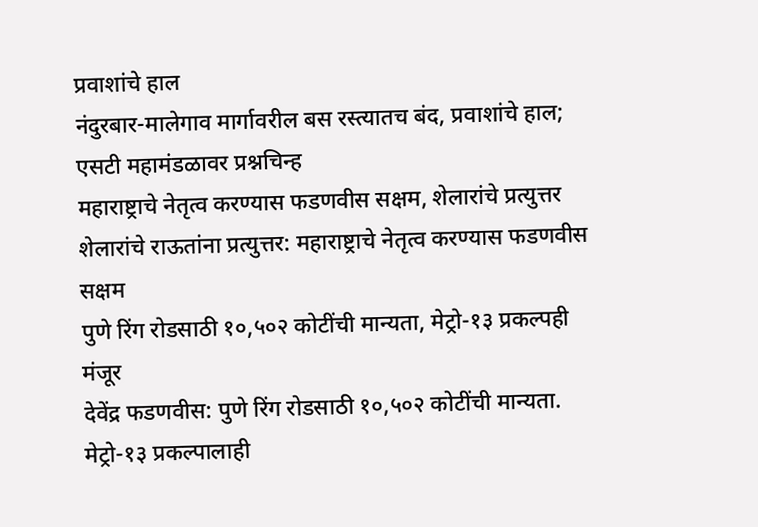प्रवाशांचे हाल
नंदुरबार-मालेगाव मार्गावरील बस रस्त्यातच बंद, प्रवाशांचे हाल; एसटी महामंडळावर प्रश्नचिन्ह
महाराष्ट्राचे नेतृत्व करण्यास फडणवीस सक्षम, शेलारांचे प्रत्युत्तर
शेलारांचे राऊतांना प्रत्युत्तर: महाराष्ट्राचे नेतृत्व करण्यास फडणवीस सक्षम
पुणे रिंग रोडसाठी १०,५०२ कोटींची मान्यता, मेट्रो-१३ प्रकल्पही मंजूर
देवेंद्र फडणवीस: पुणे रिंग रोडसाठी १०,५०२ कोटींची मान्यता. मेट्रो-१३ प्रकल्पालाही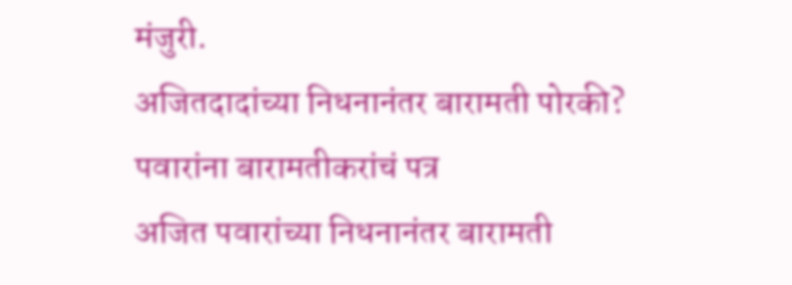मंजुरी.
अजितदादांच्या निधनानंतर बारामती पोरकी? पवारांना बारामतीकरांचं पत्र
अजित पवारांच्या निधनानंतर बारामती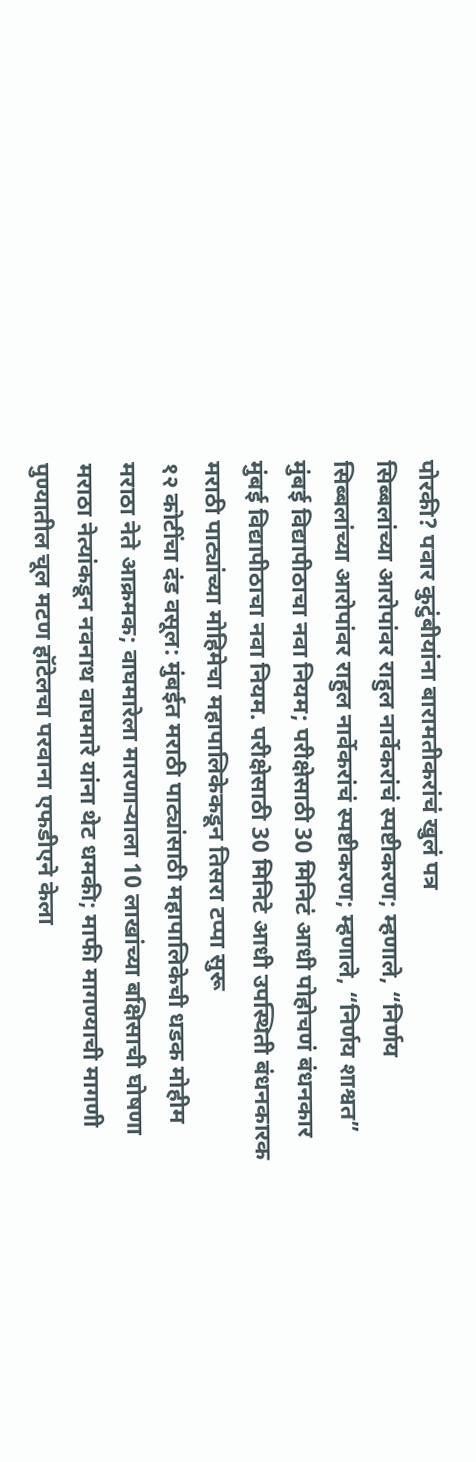पोरकी? पवार कुटुंबीयांना बारामतीकरांचं खुलं पत्र
सिब्बलांच्या आरोपांवर राहुल नार्वेकरांचं स्पष्टीकरण; म्हणाले, “निर्णय
सिब्बलांच्या आरोपांवर राहुल नार्वेकरांचं स्पष्टीकरण; म्हणाले, “निर्णय शाश्वत”
मुंबई विद्यापीठाचा नवा नियम; परीक्षेसाठी 30 मिनिटं आधी पोहोचणं बंधनकार
मुंबई विद्यापीठाचा नवा नियम. परीक्षेसाठी 30 मिनिटे आधी उपस्थिती बंधनकारक
मराठी पाट्यांच्या मोहिमेचा महापालिकेकडून तिसरा टप्पा सुरू
१२ कोटींचा दंड वसूल: मुंबईत मराठी पाट्यांसाठी महापालिकेची धडक मोहीम
मराठा नेते आक्रमक; वाघमारेला मारणाऱ्याला 10 लाखांच्या बक्षिसाची घोषणा
मराठा नेत्यांकडून नवनाथ वाघमारे यांना थेट धमकी; माफी मागण्याची मागणी
पुण्यातील चूल मटण हॉटेलचा परवाना एफडीएने केला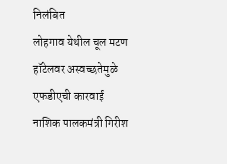निलंबित
लोहगाव येथील चूल मटण हॉटेलवर अस्वच्छतेमुळे एफडीएची कारवाई
नाशिक पालकमंत्री गिरीश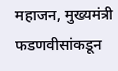महाजन, मुख्यमंत्री फडणवीसांकडून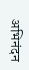अभिनंदन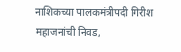नाशिकच्या पालकमंत्रीपदी गिरीश महाजनांची निवड,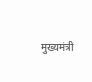मुख्यमंत्री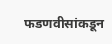फडणवीसांकडून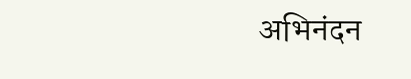अभिनंदन